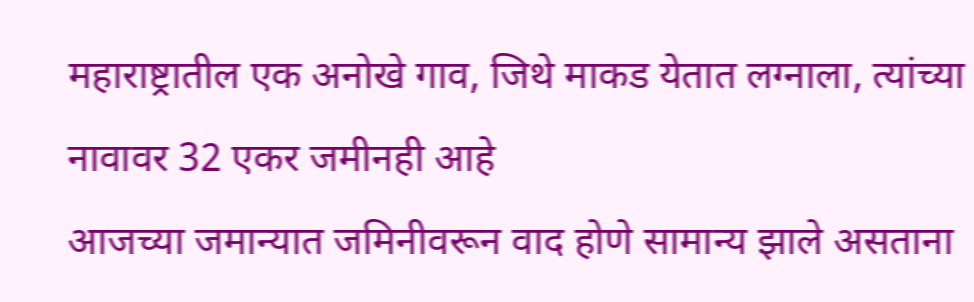महाराष्ट्रातील एक अनोखे गाव, जिथे माकड येतात लग्नाला, त्यांच्या नावावर 32 एकर जमीनही आहे
आजच्या जमान्यात जमिनीवरून वाद होणे सामान्य झाले असताना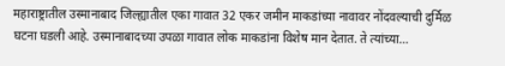महाराष्ट्रातील उस्मानाबाद जिल्ह्यातील एका गावात 32 एकर जमीन माकडांच्या नावावर नोंदवल्याची दुर्मिळ घटना घडली आहे. उस्मानाबादच्या उपळा गावात लोक माकडांना विशेष मान देतात. ते त्यांच्या…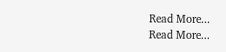Read More...
Read More...